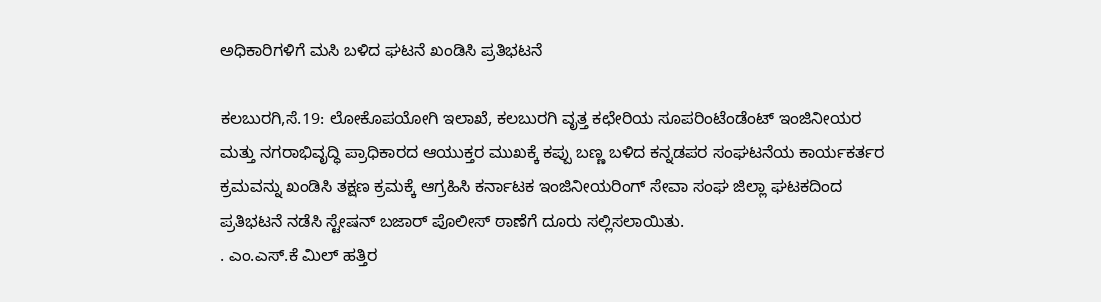ಅಧಿಕಾರಿಗಳಿಗೆ ಮಸಿ ಬಳಿದ ಘಟನೆ ಖಂಡಿಸಿ ಪ್ರತಿಭಟನೆ

ಕಲಬುರಗಿ,ಸೆ.19: ಲೋಕೊಪಯೋಗಿ ಇಲಾಖೆ, ಕಲಬುರಗಿ ವೃತ್ತ ಕಛೇರಿಯ ಸೂಪರಿಂಟೆಂಡೆಂಟ್ ಇಂಜಿನೀಯರ ಮತ್ತು ನಗರಾಭಿವೃದ್ಧಿ ಪ್ರಾಧಿಕಾರದ ಆಯುಕ್ತರ ಮುಖಕ್ಕೆ ಕಪ್ಪು ಬಣ್ಣ ಬಳಿದ ಕನ್ನಡಪರ ಸಂಘಟನೆಯ ಕಾರ್ಯಕರ್ತರ ಕ್ರಮವನ್ನು ಖಂಡಿಸಿ ತಕ್ಷಣ ಕ್ರಮಕ್ಕೆ ಆಗ್ರಹಿಸಿ ಕರ್ನಾಟಕ ಇಂಜಿನೀಯರಿಂಗ್ ಸೇವಾ ಸಂಘ ಜಿಲ್ಲಾ ಘಟಕದಿಂದ ಪ್ರತಿಭಟನೆ ನಡೆಸಿ ಸ್ಟೇಷನ್ ಬಜಾರ್ ಪೊಲೀಸ್ ಠಾಣೆಗೆ ದೂರು ಸಲ್ಲಿಸಲಾಯಿತು.
. ಎಂ.ಎಸ್.ಕೆ ಮಿಲ್ ಹತ್ತಿರ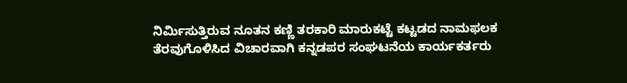ನಿರ್ಮಿಸುತ್ತಿರುವ ನೂತನ ಕಣ್ಣಿ ತರಕಾರಿ ಮಾರುಕಟ್ಟೆ ಕಟ್ಟಡದ ನಾಮಫಲಕ ತೆರವುಗೊಳಿಸಿದ ವಿಚಾರವಾಗಿ ಕನ್ನಡಪರ ಸಂಘಟನೆಯ ಕಾರ್ಯಕರ್ತರು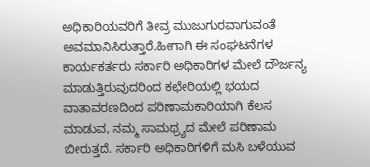ಅಧಿಕಾರಿಯವರಿಗೆ ತೀವ್ರ ಮುಜುಗುರವಾಗುವಂತೆ ಅವಮಾನಿಸಿರುತ್ತಾರೆ.ಹೀಗಾಗಿ ಈ ಸಂಘಟನೆಗಳ ಕಾರ್ಯಕರ್ತರು ಸರ್ಕಾರಿ ಅಧಿಕಾರಿಗಳ ಮೇಲೆ ದೌರ್ಜನ್ಯ ಮಾಡುತ್ತಿರುವುದರಿಂದ ಕಛೇರಿಯಲ್ಲಿ ಭಯದ ವಾತಾವರಣದಿಂದ ಪರಿಣಾಮಕಾರಿಯಾಗಿ ಕೆಲಸ ಮಾಡುವ, ನಮ್ಮ ಸಾಮಥ್ರ್ಯದ ಮೇಲೆ ಪರಿಣಾಮ ಬೀರುತ್ತದೆ. ಸರ್ಕಾರಿ ಅಧಿಕಾರಿಗಳಿಗೆ ಮಸಿ ಬಳೆಯುವ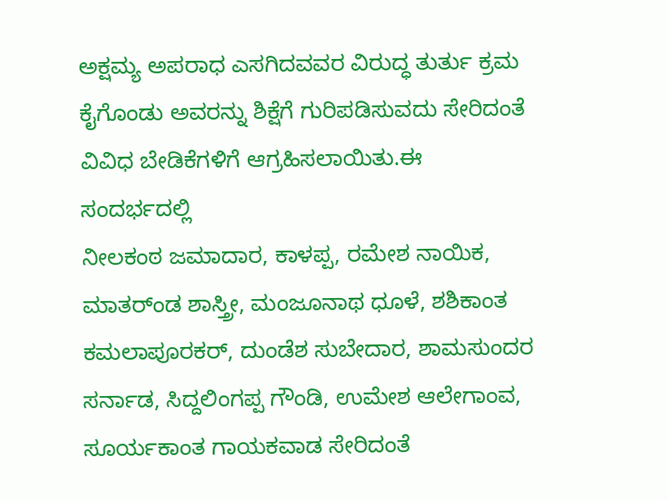ಅಕ್ಷಮ್ಯ ಅಪರಾಧ ಎಸಗಿದವವರ ವಿರುದ್ಧ ತುರ್ತು ಕ್ರಮ ಕೈಗೊಂಡು ಅವರನ್ನು ಶಿಕ್ಷೆಗೆ ಗುರಿಪಡಿಸುವದು ಸೇರಿದಂತೆ ವಿವಿಧ ಬೇಡಿಕೆಗಳಿಗೆ ಆಗ್ರಹಿಸಲಾಯಿತು.ಈ ಸಂದರ್ಭದಲ್ಲಿ
ನೀಲಕಂಠ ಜಮಾದಾರ, ಕಾಳಪ್ಪ, ರಮೇಶ ನಾಯಿಕ, ಮಾತರ್ಂಡ ಶಾಸ್ತ್ರೀ, ಮಂಜೂನಾಥ ಧೂಳೆ, ಶಶಿಕಾಂತ ಕಮಲಾಪೂರಕರ್, ದುಂಡೆಶ ಸುಬೇದಾರ, ಶಾಮಸುಂದರ ಸರ್ನಾಡ, ಸಿದ್ದಲಿಂಗಪ್ಪ ಗೌಂಡಿ, ಉಮೇಶ ಆಲೇಗಾಂವ, ಸೂರ್ಯಕಾಂತ ಗಾಯಕವಾಡ ಸೇರಿದಂತೆ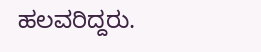ಹಲವರಿದ್ದರು.